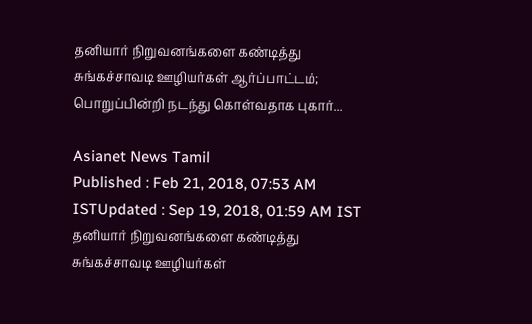தனியார் நிறுவனங்களை கண்டித்து சுங்கச்சாவடி ஊழியர்கள் ஆர்ப்பாட்டம்; பொறுப்பின்றி நடந்து கொள்வதாக புகார்...

Asianet News Tamil
Published : Feb 21, 2018, 07:53 AM ISTUpdated : Sep 19, 2018, 01:59 AM IST
தனியார் நிறுவனங்களை கண்டித்து சுங்கச்சாவடி ஊழியர்கள்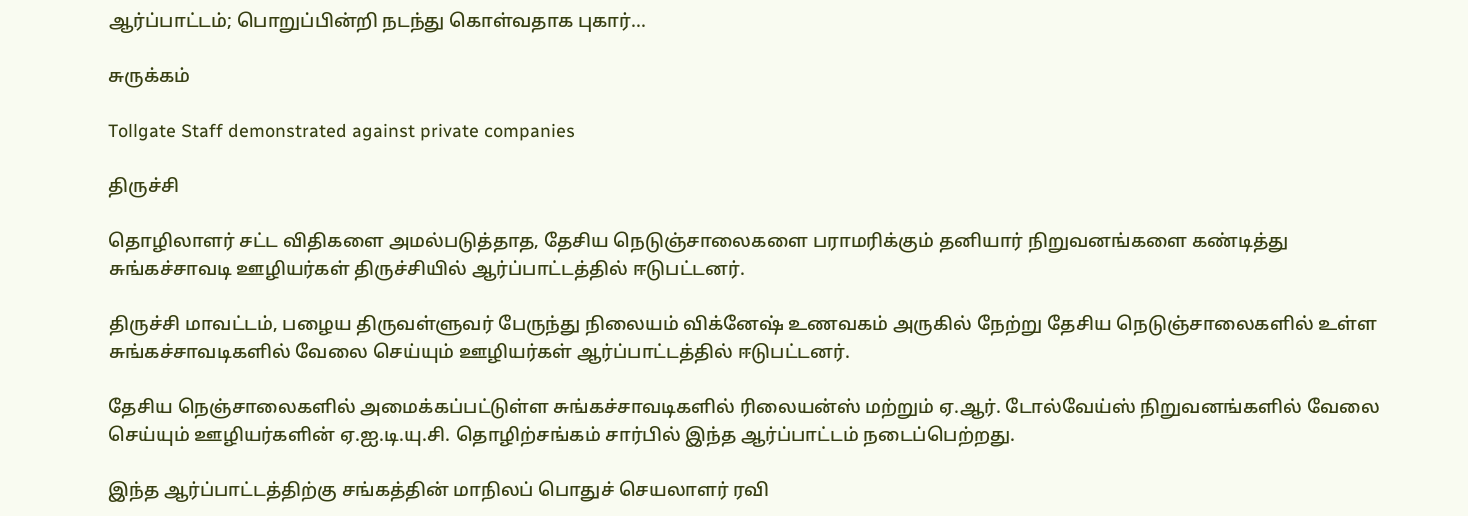ஆர்ப்பாட்டம்; பொறுப்பின்றி நடந்து கொள்வதாக புகார்...

சுருக்கம்

Tollgate Staff demonstrated against private companies

திருச்சி

தொழிலாளர் சட்ட விதிகளை அமல்படுத்தாத, தேசிய நெடுஞ்சாலைகளை பராமரிக்கும் தனியார் நிறுவனங்களை கண்டித்து சுங்கச்சாவடி ஊழியர்கள் திருச்சியில் ஆர்ப்பாட்டத்தில் ஈடுபட்டனர்.

திருச்சி மாவட்டம், பழைய திருவள்ளுவர் பேருந்து நிலையம் விக்னேஷ் உணவகம் அருகில் நேற்று தேசிய நெடுஞ்சாலைகளில் உள்ள சுங்கச்சாவடிகளில் வேலை செய்யும் ஊழியர்கள் ஆர்ப்பாட்டத்தில் ஈடுபட்டனர்.

தேசிய நெஞ்சாலைகளில் அமைக்கப்பட்டுள்ள சுங்கச்சாவடிகளில் ரிலையன்ஸ் மற்றும் ஏ.ஆர். டோல்வேய்ஸ் நிறுவனங்களில் வேலை செய்யும் ஊழியர்களின் ஏ.ஐ.டி.யு.சி. தொழிற்சங்கம் சார்பில் இந்த ஆர்ப்பாட்டம் நடைப்பெற்றது.

இந்த ஆர்ப்பாட்டத்திற்கு சங்கத்தின் மாநிலப் பொதுச் செயலாளர் ரவி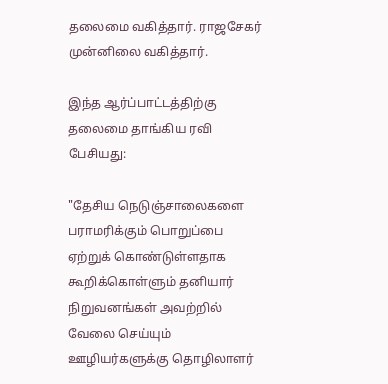தலைமை வகித்தார். ராஜசேகர் முன்னிலை வகித்தார்.

இந்த ஆர்ப்பாட்டத்திற்கு தலைமை தாங்கிய ரவி பேசியது:

"தேசிய நெடுஞ்சாலைகளை பராமரிக்கும் பொறுப்பை ஏற்றுக் கொண்டுள்ளதாக கூறிக்கொள்ளும் தனியார் நிறுவனங்கள் அவற்றில் வேலை செய்யும் ஊழியர்களுக்கு தொழிலாளர்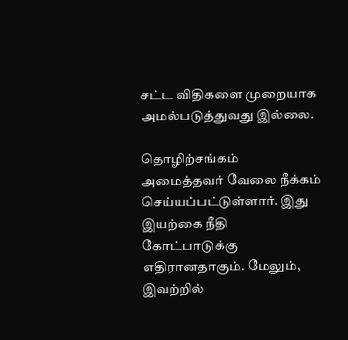சட்ட விதிகளை முறையாக அமல்படுத்துவது இல்லை.

தொழிற்சங்கம் அமைத்தவர் வேலை நீக்கம் செய்யப்பட்டுள்ளார். இது இயற்கை நீதி கோட்பாடுக்கு எதிரானதாகும். மேலும், இவற்றில்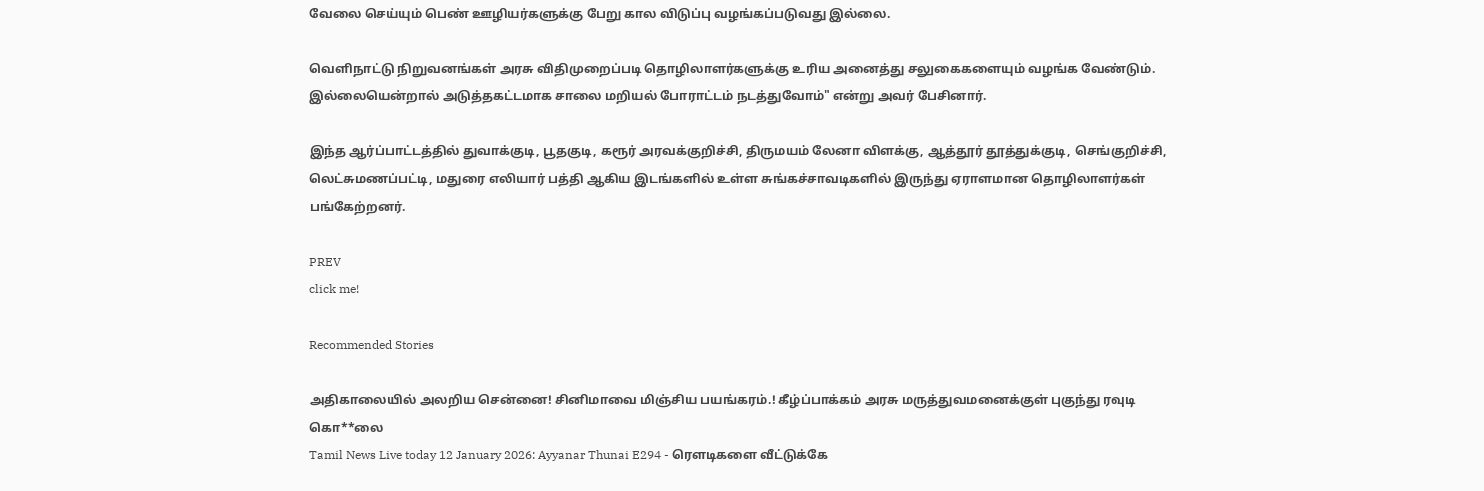வேலை செய்யும் பெண் ஊழியர்களுக்கு பேறு கால விடுப்பு வழங்கப்படுவது இல்லை.

வெளிநாட்டு நிறுவனங்கள் அரசு விதிமுறைப்படி தொழிலாளர்களுக்கு உரிய அனைத்து சலுகைகளையும் வழங்க வேண்டும். இல்லையென்றால் அடுத்தகட்டமாக சாலை மறியல் போராட்டம் நடத்துவோம்" என்று அவர் பேசினார்.

இந்த ஆர்ப்பாட்டத்தில் துவாக்குடி, பூதகுடி, கரூர் அரவக்குறிச்சி, திருமயம் லேனா விளக்கு, ஆத்தூர் தூத்துக்குடி, செங்குறிச்சி, லெட்சுமணப்பட்டி, மதுரை எலியார் பத்தி ஆகிய இடங்களில் உள்ள சுங்கச்சாவடிகளில் இருந்து ஏராளமான தொழிலாளர்கள் பங்கேற்றனர்.

PREV
click me!

Recommended Stories

அதிகாலையில் அலறிய சென்னை! சினிமாவை மிஞ்சிய பயங்கரம்.! கீழ்ப்பாக்கம் அரசு மருத்துவமனைக்குள் புகுந்து ரவுடி கொ**லை
Tamil News Live today 12 January 2026: Ayyanar Thunai E294 - ரெளடிகளை வீட்டுக்கே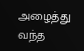அழைத்து வந்த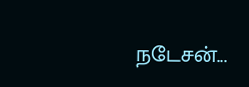நடேசன்...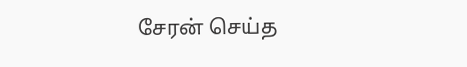சேரன் செய்த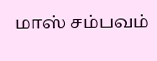மாஸ் சம்பவம்